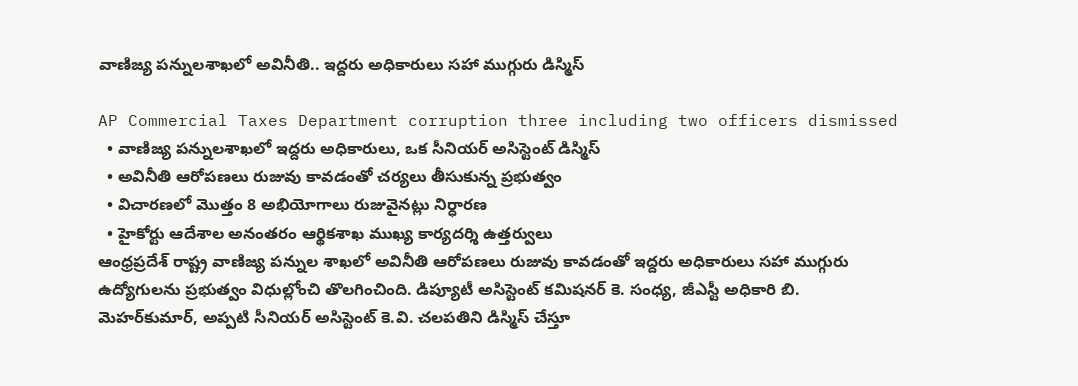వాణిజ్య పన్నులశాఖలో అవినీతి.. ఇద్దరు అధికారులు సహా ముగ్గురు డిస్మిస్

AP Commercial Taxes Department corruption three including two officers dismissed
  • వాణిజ్య పన్నులశాఖలో ఇద్దరు అధికారులు, ఒక సీనియర్ అసిస్టెంట్ డిస్మిస్
  • అవినీతి ఆరోపణలు రుజువు కావడంతో చర్యలు తీసుకున్న ప్రభుత్వం
  • విచారణలో మొత్తం 8 అభియోగాలు రుజువైనట్లు నిర్ధారణ
  • హైకోర్టు ఆదేశాల అనంతరం ఆర్థికశాఖ ముఖ్య కార్యదర్శి ఉత్తర్వులు
ఆంధ్రప్రదేశ్ రాష్ట్ర వాణిజ్య పన్నుల శాఖలో అవినీతి ఆరోపణలు రుజువు కావడంతో ఇద్దరు అధికారులు సహా ముగ్గురు ఉద్యోగులను ప్రభుత్వం విధుల్లోంచి తొలగించింది. డిప్యూటీ అసిస్టెంట్ కమిషనర్ కె. సంధ్య, జీఎస్టీ అధికారి బి. మెహర్‌కుమార్, అప్పటి సీనియర్ అసిస్టెంట్ కె.వి. చలపతిని డిస్మిస్ చేస్తూ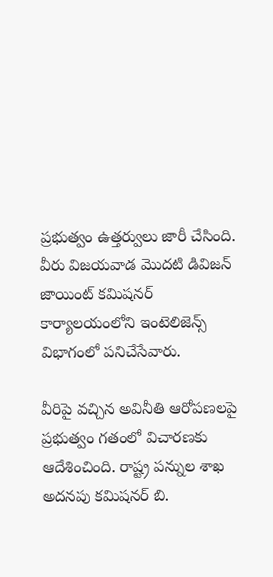ప్రభుత్వం ఉత్తర్వులు జారీ చేసింది. వీరు విజయవాడ మొదటి డివిజన్ జాయింట్ కమిషనర్ కార్యాలయంలోని ఇంటెలిజెన్స్ విభాగంలో పనిచేసేవారు.

వీరిపై వచ్చిన అవినీతి ఆరోపణలపై ప్రభుత్వం గతంలో విచారణకు ఆదేశించింది. రాష్ట్ర పన్నుల శాఖ అదనపు కమిషనర్ బి.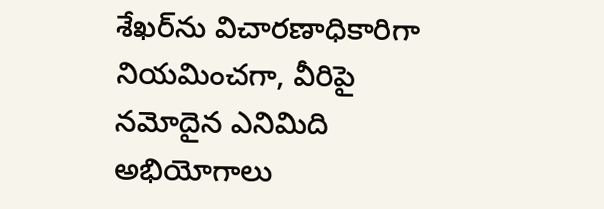శేఖర్‌ను విచారణాధికారిగా నియమించగా, వీరిపై నమోదైన ఎనిమిది అభియోగాలు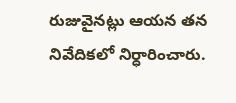రుజువైనట్లు ఆయన తన నివేదికలో నిర్ధారించారు.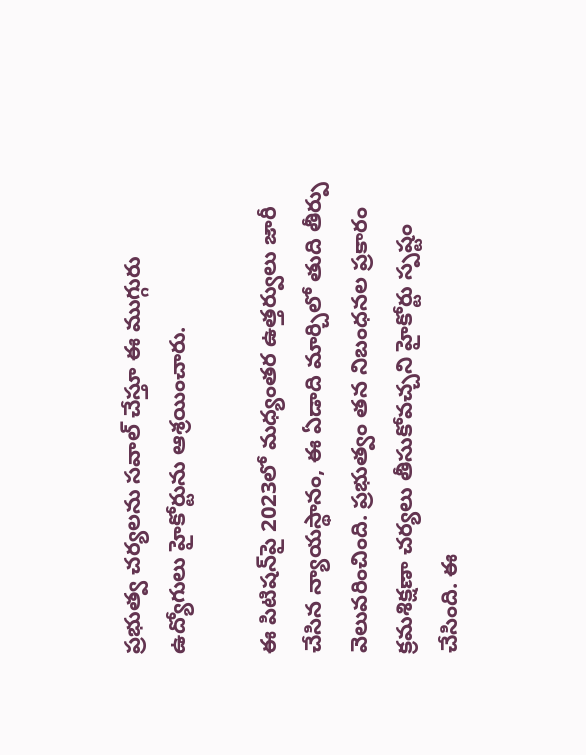ప్రభుత్వ చర్యలను సవాల్ చేస్తూ ఈ ముగ్గురు ఉద్యోగులు హైకోర్టును ఆశ్రయించారు.

ఈ పిటిషన్‌పై 2023లో మధ్యంతర ఉత్తర్వులు జారీ చేసిన న్యాయస్థానం, ఈ ఏడాది మార్చిలో తుది తీర్పు వెలువరించింది. ప్రభుత్వం తన నిబంధనల ప్రకారం క్రమశిక్షణా చర్యలు తీసుకోవచ్చని హైకోర్టు స్పష్టం చేసింది. ఈ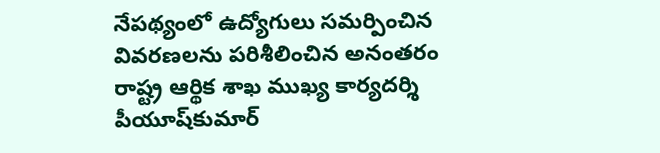నేపథ్యంలో ఉద్యోగులు సమర్పించిన వివరణలను పరిశీలించిన అనంతరం రాష్ట్ర ఆర్థిక శాఖ ముఖ్య కార్యదర్శి పీయూష్‌కుమార్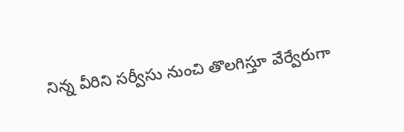నిన్న‌ వీరిని సర్వీసు నుంచి తొలగిస్తూ వేర్వేరుగా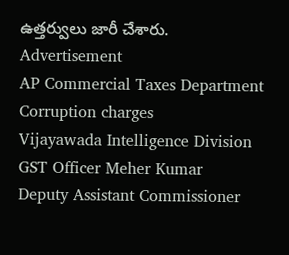ఉత్తర్వులు జారీ చేశారు.
Advertisement
AP Commercial Taxes Department
Corruption charges
Vijayawada Intelligence Division
GST Officer Meher Kumar
Deputy Assistant Commissioner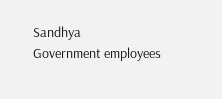Sandhya
Government employees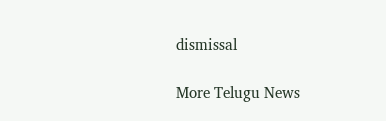dismissal

More Telugu News